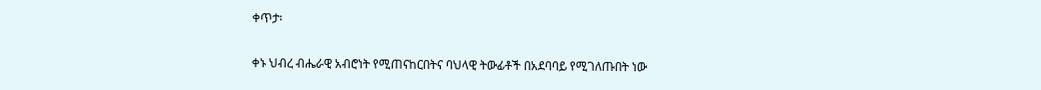ቀጥታ፡

ቀኑ ህብረ ብሔራዊ አብሮነት የሚጠናከርበትና ባህላዊ ትውፊቶች በአደባባይ የሚገለጡበት ነው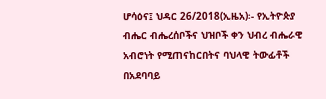ሆሳዕና፤ ህዳር 26/2018(ኢዜአ)፡- የኢትዮጵያ ብሔር ብሔረሰቦችና ህዝቦች ቀን ህብረ ብሔራዊ አብሮነት የሚጠናከርበትና ባህላዊ ትውፊቶች በአደባባይ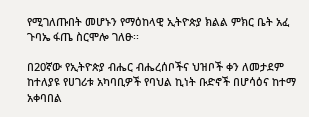የሚገለጡበት መሆኑን የማዕከላዊ ኢትዮጵያ ክልል ምክር ቤት አፈ ጉባኤ ፋጤ ስርሞሎ ገለፁ፡፡

በ20ኛው የኢትዮጵያ ብሔር ብሔረሰቦችና ህዝቦች ቀን ለመታደም ከተለያዩ የሀገሪቱ አካባቢዎች የባህል ኪነት ቡድኖች በሆሳዕና ከተማ አቀባበል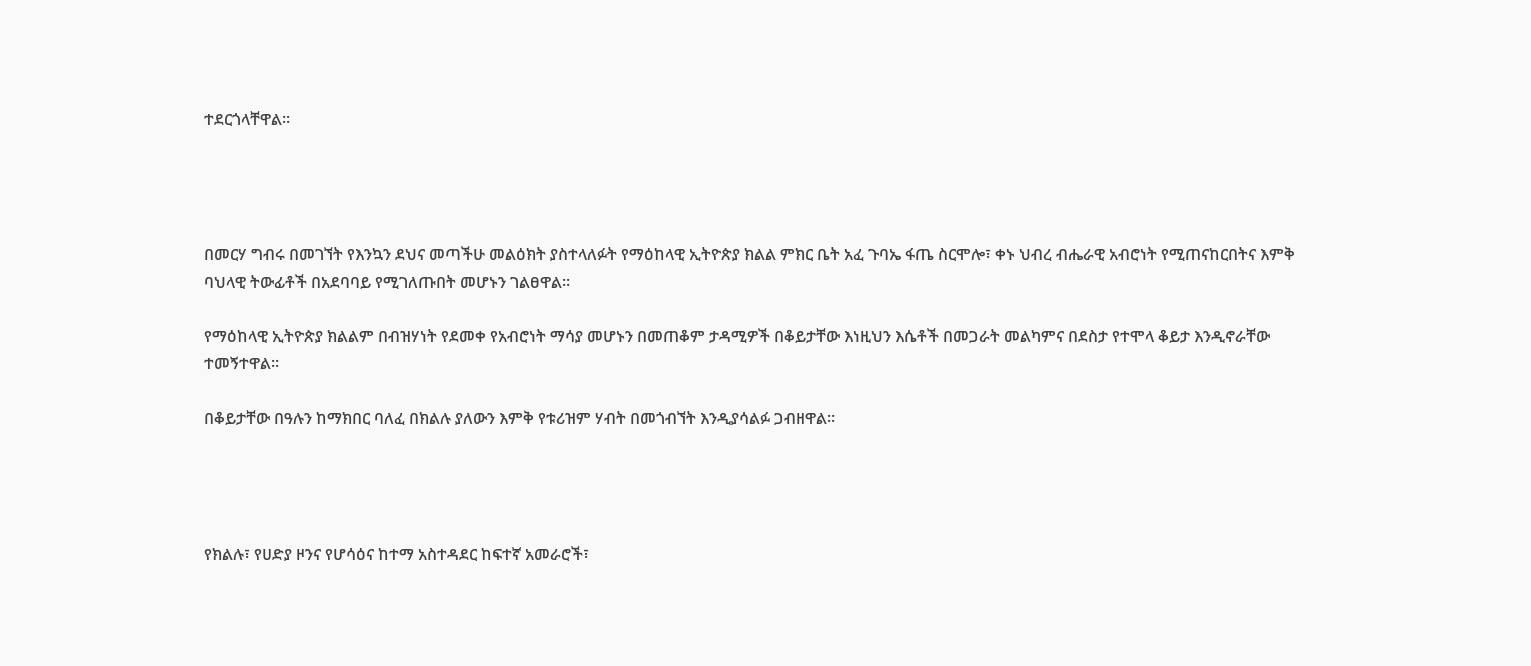ተደርጎላቸዋል፡፡




በመርሃ ግብሩ በመገኘት የእንኳን ደህና መጣችሁ መልዕክት ያስተላለፉት የማዕከላዊ ኢትዮጵያ ክልል ምክር ቤት አፈ ጉባኤ ፋጤ ስርሞሎ፣ ቀኑ ህብረ ብሔራዊ አብሮነት የሚጠናከርበትና እምቅ ባህላዊ ትውፊቶች በአደባባይ የሚገለጡበት መሆኑን ገልፀዋል።

የማዕከላዊ ኢትዮጵያ ክልልም በብዝሃነት የደመቀ የአብሮነት ማሳያ መሆኑን በመጠቆም ታዳሚዎች በቆይታቸው እነዚህን እሴቶች በመጋራት መልካምና በደስታ የተሞላ ቆይታ እንዲኖራቸው ተመኝተዋል።

በቆይታቸው በዓሉን ከማክበር ባለፈ በክልሉ ያለውን እምቅ የቱሪዝም ሃብት በመጎብኘት እንዲያሳልፉ ጋብዘዋል።




የክልሉ፣ የሀድያ ዞንና የሆሳዕና ከተማ አስተዳደር ከፍተኛ አመራሮች፣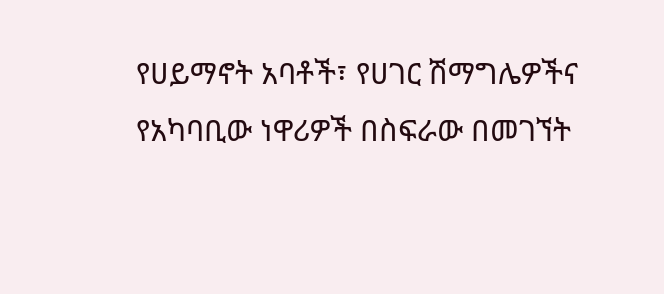የሀይማኖት አባቶች፣ የሀገር ሽማግሌዎችና የአካባቢው ነዋሪዎች በስፍራው በመገኘት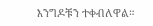እንግዶቹን ተቀብለዋል።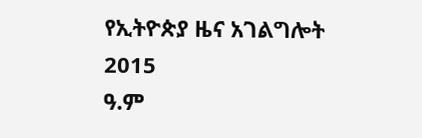የኢትዮጵያ ዜና አገልግሎት
2015
ዓ.ም